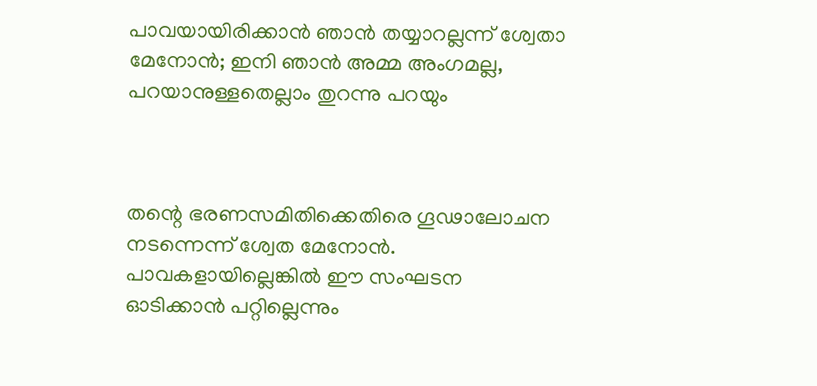പാവയായിരിക്കാൻ ഞാൻ തയ്യാറല്ലന്ന് ശ്വേതാ മേനോൻ; ഇനി ഞാൻ അമ്മ അംഗമല്ല, പറയാനുള്ളതെല്ലാം തുറന്നു പറയും



തന്റെ ഭരണസമിതിക്കെതിരെ ഗൂഢാലോചന നടന്നെന്ന് ശ്വേത മേനോൻ. പാവകളായില്ലെങ്കിൽ ഈ സംഘടന ഓടിക്കാൻ പറ്റില്ലെന്നും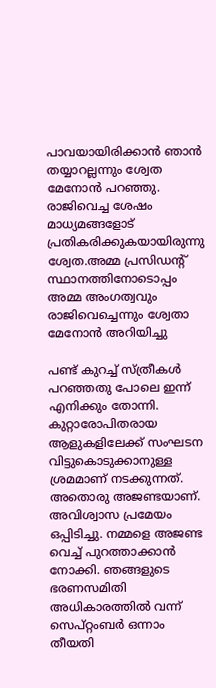പാവയായിരിക്കാൻ ഞാൻ തയ്യാറല്ലന്നും ശ്വേത മേനോൻ പറഞ്ഞു. രാജിവെച്ച ശേഷം മാധ്യമങ്ങളോട് പ്രതികരിക്കുകയായിരുന്നു ശ്വേത.അമ്മ പ്രസിഡന്റ് സ്ഥാനത്തിനോടൊപ്പം അമ്മ അംഗത്വവും രാജിവെച്ചെന്നും ശ്വേതാ മേനോൻ അറിയിച്ചു

പണ്ട് കുറച്ച് സ്ത്രീകൾ പറഞ്ഞതു പോലെ ഇന്ന് എനിക്കും തോന്നി. കുറ്റാരോപിതരായ ആളുകളിലേക്ക് സംഘടന വിട്ടുകൊടുക്കാനുള്ള ശ്രമമാണ് നടക്കുന്നത്. അതൊരു അജണ്ടയാണ്. അവിശ്വാസ പ്രമേയം ഒപ്പിടിച്ചു. നമ്മളെ അജണ്ട വെച്ച് പുറത്താക്കാൻ നോക്കി. ഞങ്ങളുടെ ഭരണസമിതി അധികാരത്തിൽ വന്ന് സെപ്റ്റംബർ ഒന്നാം തീയതി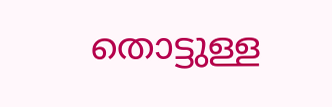തൊട്ടുള്ള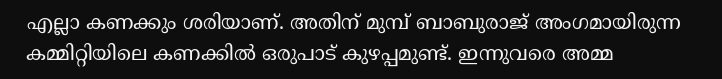എല്ലാ കണക്കും ശരിയാണ്. അതിന് മുമ്പ് ബാബുരാജ് അംഗമായിരുന്ന കമ്മിറ്റിയിലെ കണക്കിൽ ഒരുപാട് കുഴപ്പമുണ്ട്. ഇന്നുവരെ അമ്മ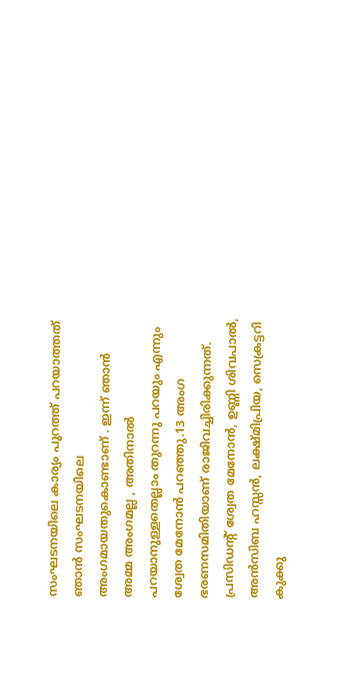സംഘടനയിലെ കാര്യം പുറത്ത് പറയാത്തത് ഞാൻ സംഘടനയിലെ അംഗമായതുകൊണ്ടാണ് . ഇന്ന് ഞാൻ അമ്മ അംഗമല്ല , അതിനാൽ പറയാനുള്ളതെല്ലാം തുറന്നു പറയും എന്നും ശ്വേത മേനോൻ പറഞ്ഞു.13 അംഗ ഭരണസമിതിയാണ് രാജിവച്ചിരിക്കുന്നത്. പ്രസിഡന്റ് ശ്വേത മേനോന്‍, ഉണ്ണി ശിവപാല്‍, അന്‍സിബ ഹസ്സന്‍, ലക്ഷ്മിപ്രിയ, സെക്രട്ടറി കുക്കു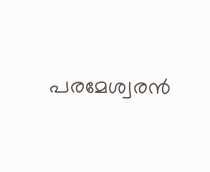പരമേശ്വരന്‍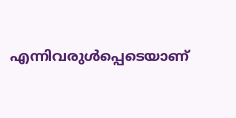എന്നിവരുള്‍പ്പെടെയാണ്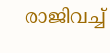രാജിവച്ച്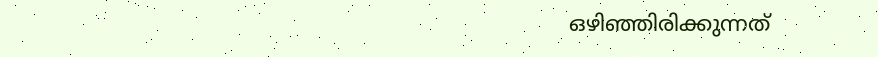ഒഴിഞ്ഞിരിക്കുന്നത്